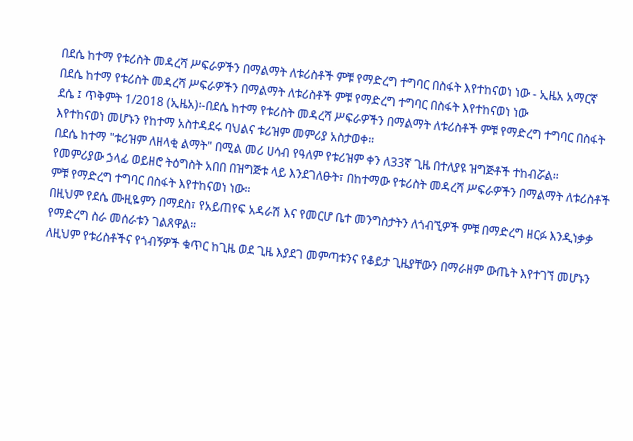በደሴ ከተማ የቱሪስት መዳረሻ ሥፍራዎችን በማልማት ለቱሪስቶች ምቹ የማድረግ ተግባር በስፋት እየተከናወነ ነው - ኢዜአ አማርኛ
በደሴ ከተማ የቱሪስት መዳረሻ ሥፍራዎችን በማልማት ለቱሪስቶች ምቹ የማድረግ ተግባር በስፋት እየተከናወነ ነው
ደሴ ፤ ጥቅምት 1/2018 (ኢዜአ)፡-በደሴ ከተማ የቱሪስት መዳረሻ ሥፍራዎችን በማልማት ለቱሪስቶች ምቹ የማድረግ ተግባር በስፋት እየተከናወነ መሆኑን የከተማ አስተዳደሩ ባህልና ቱሪዝም መምሪያ አስታወቀ።
በደሴ ከተማ "ቱሪዝም ለዘላቂ ልማት" በሚል መሪ ሀሳብ የዓለም የቱሪዝም ቀን ለ33ኛ ጊዜ በተለያዩ ዝግጅቶች ተከብሯል።
የመምሪያው ኃላፊ ወይዘሮ ትዕግስት አበበ በዝግጅቱ ላይ እንደገለፁት፣ በከተማው የቱሪስት መዳረሻ ሥፍራዎችን በማልማት ለቱሪስቶች ምቹ የማድረግ ተግባር በስፋት እየተከናወነ ነው።
በዚህም የደሴ ሙዚዬምን በማደስ፣ የአይጠየፍ አዳራሽ እና የመርሆ ቤተ መንግስታትን ለጎብኚዎች ምቹ በማድረግ ዘርፉ እንዲነቃቃ የማድረግ ስራ መሰራቱን ገልጸዋል።
ለዚህም የቱሪስቶችና የጎብኝዎች ቁጥር ከጊዜ ወደ ጊዜ እያደገ መምጣቱንና የቆይታ ጊዜያቸውን በማራዘም ውጤት እየተገኘ መሆኑን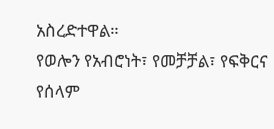አስረድተዋል።
የወሎን የአብሮነት፣ የመቻቻል፣ የፍቅርና የሰላም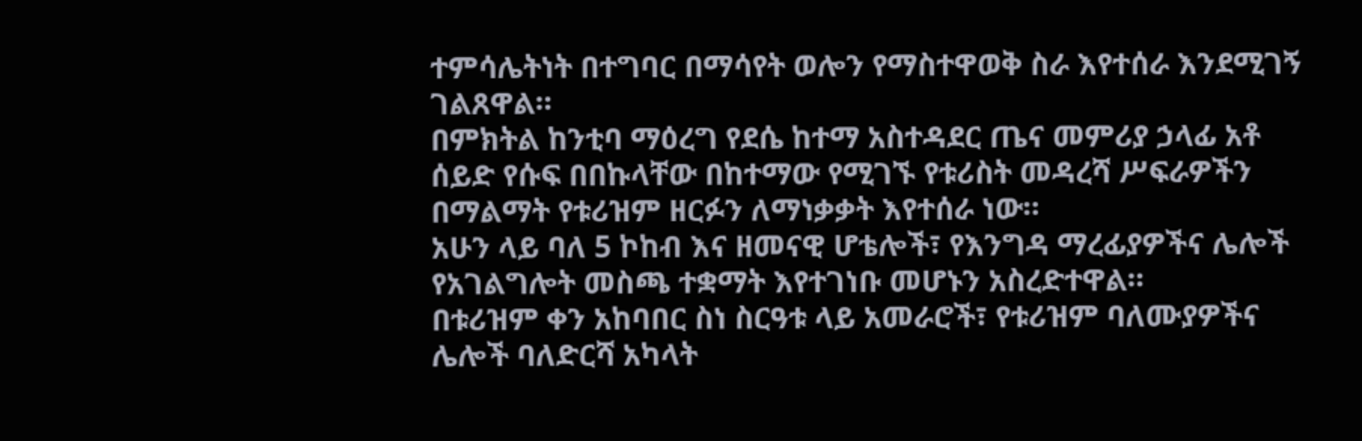ተምሳሌትነት በተግባር በማሳየት ወሎን የማስተዋወቅ ስራ እየተሰራ እንደሚገኝ ገልጸዋል።
በምክትል ከንቲባ ማዕረግ የደሴ ከተማ አስተዳደር ጤና መምሪያ ኃላፊ አቶ ሰይድ የሱፍ በበኩላቸው በከተማው የሚገኙ የቱሪስት መዳረሻ ሥፍራዎችን በማልማት የቱሪዝም ዘርፉን ለማነቃቃት እየተሰራ ነው።
አሁን ላይ ባለ 5 ኮከብ እና ዘመናዊ ሆቴሎች፣ የእንግዳ ማረፊያዎችና ሌሎች የአገልግሎት መስጫ ተቋማት እየተገነቡ መሆኑን አስረድተዋል።
በቱሪዝም ቀን አከባበር ስነ ስርዓቱ ላይ አመራሮች፣ የቱሪዝም ባለሙያዎችና ሌሎች ባለድርሻ አካላት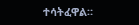ተሳትፈዋል።